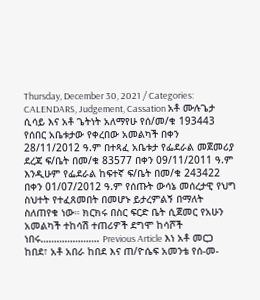Thursday, December 30, 2021 / Categories: CALENDARS, Judgement, Cassation አቶ ሙሉጌታ ሲሳይ እና አቶ ጌትነት አለማየሁ የሰ/መ/ቁ 193443 የሰበር አቤቱታው የቀረበው አመልካች በቀን 28/11/2012 ዓ.ም በተጻፈ አቤቱታ የፌደራል መጀመሪያ ደረጃ ፍ/ቤት በመ/ቁ 83577 በቀን 09/11/2011 ዓ.ም እንዲሁም የፌደራል ከፍተኛ ፍ/ቤት በመ/ቁ 243422 በቀን 01/07/2012 ዓ.ም የሰጡት ውሳኔ መሰረታዊ የህግ ስህተት የተፈጸመበት በመሆኑ ይታረምልኝ በማለት ስለጠየቁ ነው። ክርክሩ በስር ፍርድ ቤት ሲጀመር የአሁን አመልካች ተከሳሽ ተጠሪዎች ደግሞ ከሳሾች ነበሩ…………………. Previous Article እነ አቶ መርጋ ከበደ፣ አቶ አበራ ከበደ እና ጠ/ዮሴፍ አመንቴ የሰ-መ-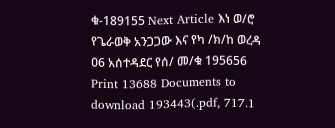ቁ-189155 Next Article እነ ወ/ሮ የጌራወቅ አንጋጋው እና የካ /ክ/ከ ወረዳ ዐ6 አሰተዳደር የሰ/ መ/ቁ 195656 Print 13688 Documents to download 193443(.pdf, 717.1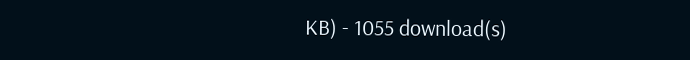KB) - 1055 download(s)